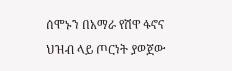ሰሞኑን በአማራ የሽዋ ፋኖና ህዝብ ላይ ጦርነት ያወጀው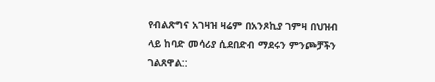የብልጽግና አገዛዝ ዛሬም በአንጾኪያ ገምዛ በህዝብ ላይ ከባድ መሳሪያ ሲደበድብ ማደሩን ምንጮቻችን ገልጸዋል::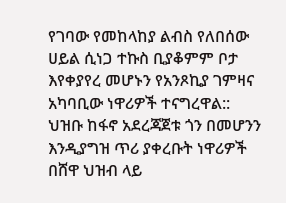የገባው የመከላከያ ልብስ የለበሰው ሀይል ሲነጋ ተኩስ ቢያቆምም ቦታ እየቀያየረ መሆኑን የአንጾኪያ ገምዛና አካባቢው ነዋሪዎች ተናግረዋል::
ህዝቡ ከፋኖ አደረጃጀቱ ጎን በመሆንን እንዲያግዝ ጥሪ ያቀረቡት ነዋሪዎች በሸዋ ህዝብ ላይ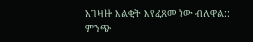አገዛዙ እልቂት እየፈጸመ ነው ብለዋል::
ምንጭ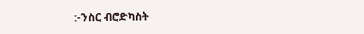:-ንስር ብሮድካስት